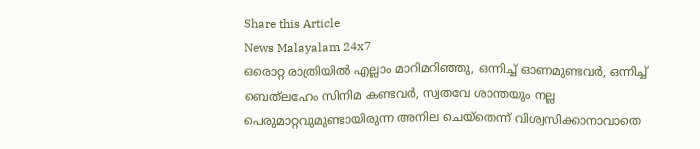Share this Article
News Malayalam 24x7
ഒരൊറ്റ രാത്രിയിൽ എല്ലാം മാറിമറിഞ്ഞു, ഒന്നിച്ച് ഓണമുണ്ടവർ, ഒന്നിച്ച് ബെത്‌ലഹേം സിനിമ കണ്ടവർ, സ്വതവേ ശാന്തയും നല്ല പെരുമാറ്റവുമുണ്ടായിരുന്ന അനില ചെയ്‌തെന്ന് വിശ്വസിക്കാനാവാതെ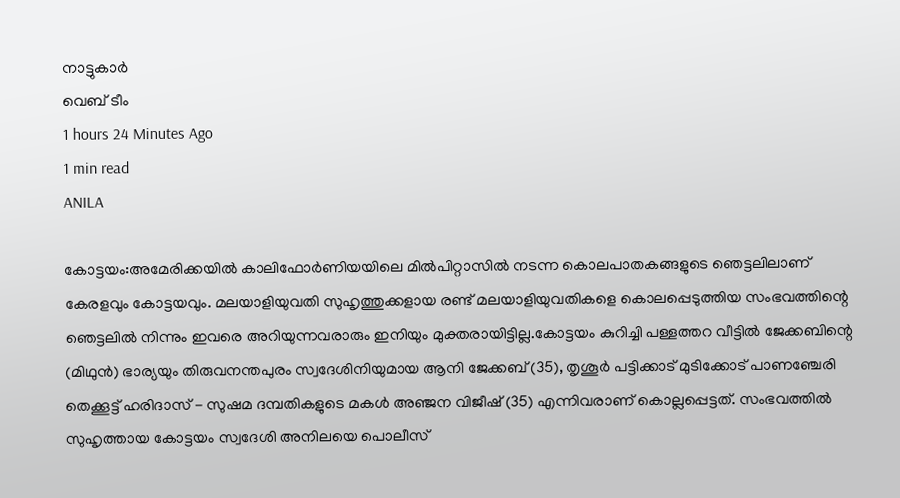നാട്ടുകാർ
വെബ് ടീം
1 hours 24 Minutes Ago
1 min read
ANILA

കോട്ടയം:അമേരിക്കയിൽ കാലിഫോർണിയയിലെ മിൽപിറ്റാസിൽ നടന്ന കൊലപാതകങ്ങളുടെ ഞെട്ടലിലാണ് കേരളവും കോട്ടയവും. മലയാളിയുവതി സുഹൃത്തുക്കളായ രണ്ട് മലയാളിയുവതികളെ കൊലപ്പെടുത്തിയ സംഭവത്തിന്റെ ഞെട്ടലിൽ നിന്നും ഇവരെ അറിയുന്നവരാരും ഇനിയും മുക്തരായിട്ടില്ല.കോട്ടയം കുറിച്ചി പള്ളത്തറ വീട്ടിൽ ജേക്കബിന്റെ (മിഥുൻ) ഭാര്യയും തിരുവനന്തപുരം സ്വദേശിനിയുമായ ആനി ജേക്കബ് (35), തൃശൂർ പട്ടിക്കാട് മുടിക്കോട് പാണഞ്ചേരി തെക്കൂട്ട് ഹരിദാസ് - സുഷമ ദമ്പതികളുടെ മകൾ അഞ്ജന വിജീഷ് (35) എന്നിവരാണ് കൊല്ലപ്പെട്ടത്. സംഭവത്തിൽ സുഹൃത്തായ കോട്ടയം സ്വദേശി അനിലയെ പൊലീസ്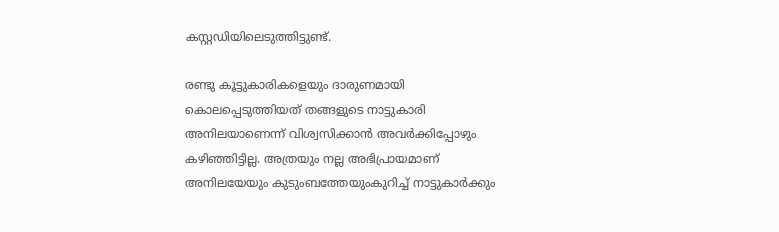കസ്റ്റഡിയിലെടുത്തിട്ടുണ്ട്.

രണ്ടു കൂട്ടുകാരികളെയും ദാരുണമായി കൊലപ്പെടുത്തിയത് തങ്ങളുടെ നാട്ടുകാരി അനിലയാണെന്ന് വിശ്വസിക്കാൻ അവർക്കിപ്പോഴും കഴിഞ്ഞിട്ടില്ല. അത്രയും നല്ല അഭിപ്രായമാണ് അനിലയേയും കുടുംബത്തേയുംകുറിച്ച് നാട്ടുകാർക്കും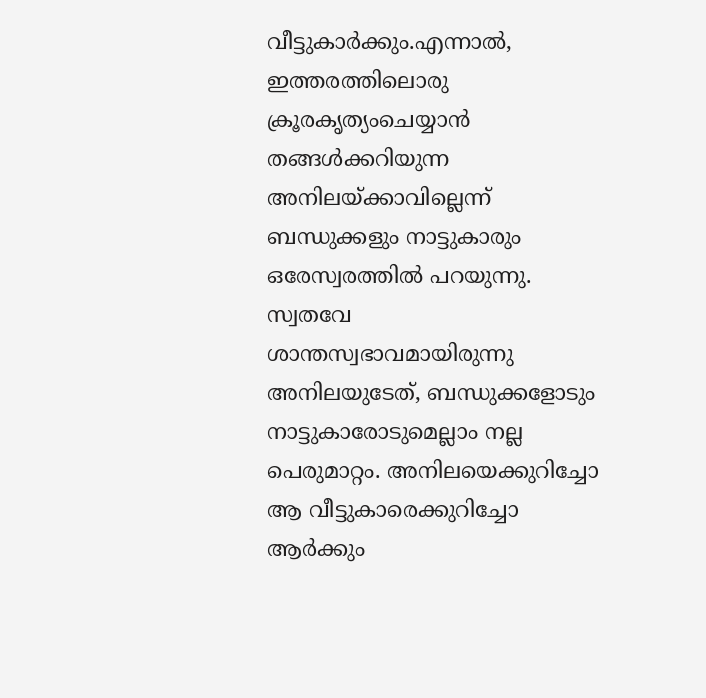വീട്ടുകാർക്കും.എന്നാൽ, ഇത്തരത്തിലൊരു ക്രൂരകൃത്യംചെയ്യാൻ തങ്ങൾക്കറിയുന്ന അനിലയ്ക്കാവില്ലെന്ന് ബന്ധുക്കളും നാട്ടുകാരും ഒരേസ്വരത്തിൽ പറയുന്നു. സ്വതവേ ശാന്തസ്വഭാവമായിരുന്നു അനിലയുടേത്, ബന്ധുക്കളോടും നാട്ടുകാരോടുമെല്ലാം നല്ല പെരുമാറ്റം. അനിലയെക്കുറിച്ചോ ആ വീട്ടുകാരെക്കുറിച്ചോ ആർക്കും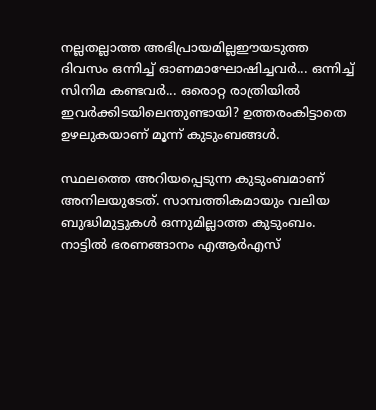നല്ലതല്ലാത്ത അഭിപ്രായമില്ലഈയടുത്ത ദിവസം ഒന്നിച്ച് ഓണമാഘോഷിച്ചവർ... ഒന്നിച്ച് സിനിമ കണ്ടവർ... ഒരൊറ്റ രാത്രിയിൽ ഇവർക്കിടയിലെന്തുണ്ടായി? ഉത്തരംകിട്ടാതെ ഉഴലുകയാണ് മൂന്ന് കുടുംബങ്ങൾ.

സ്ഥലത്തെ അറിയപ്പെടുന്ന കുടുംബമാണ് അനിലയുടേത്. സാമ്പത്തികമായും വലിയ ബുദ്ധിമുട്ടുകൾ ഒന്നുമില്ലാത്ത കുടുംബം. നാട്ടിൽ ഭരണങ്ങാനം എആർഎസ്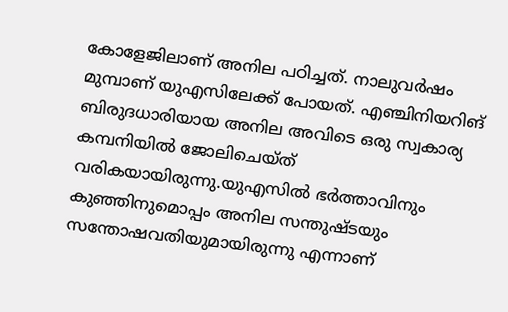കോളേജിലാണ് അനില പഠിച്ചത്. നാലുവർഷം മുമ്പാണ് യുഎസിലേക്ക് പോയത്. എഞ്ചിനിയറിങ് ബിരുദധാരിയായ അനില അവിടെ ഒരു സ്വകാര്യ കമ്പനിയിൽ ജോലിചെയ്ത് വരികയായിരുന്നു.യുഎസിൽ ഭർത്താവിനും കുഞ്ഞിനുമൊപ്പം അനില സന്തുഷ്ടയും സന്തോഷവതിയുമായിരുന്നു എന്നാണ്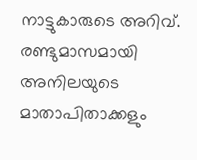നാട്ടുകാരുടെ അറിവ്. രണ്ടുമാസമായി അനിലയുടെ മാതാപിതാക്കളും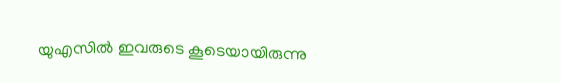യുഎസിൽ ഇവരുടെ കൂടെയായിരുന്നു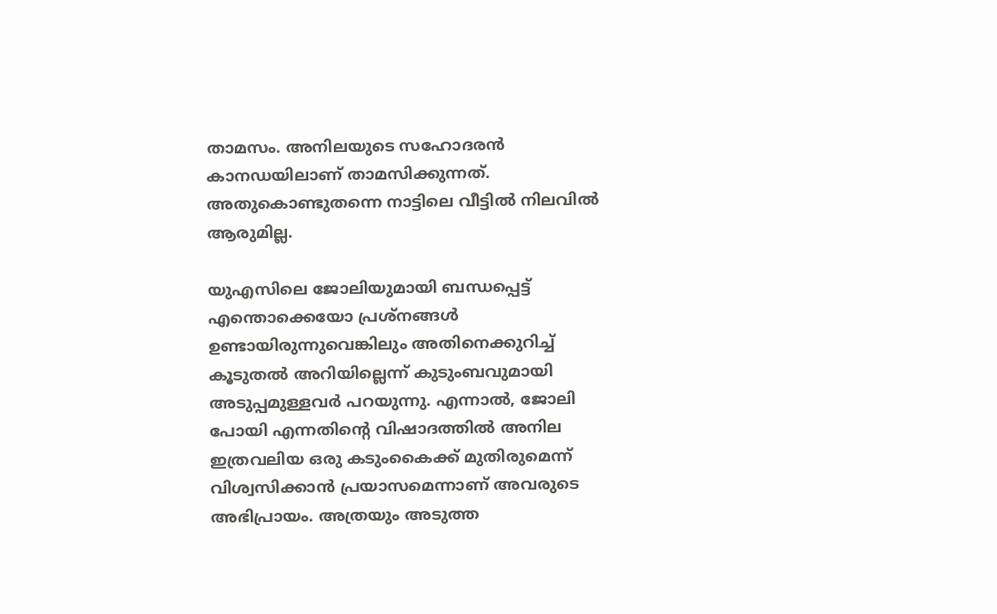താമസം. അനിലയുടെ സഹോദരൻ കാനഡയിലാണ് താമസിക്കുന്നത്. അതുകൊണ്ടുതന്നെ നാട്ടിലെ വീട്ടിൽ നിലവിൽ ആരുമില്ല.

യുഎസിലെ ജോലിയുമായി ബന്ധപ്പെട്ട് എന്തൊക്കെയോ പ്രശ്‌നങ്ങൾ ഉണ്ടായിരുന്നുവെങ്കിലും അതിനെക്കുറിച്ച് കൂടുതൽ അറിയില്ലെന്ന് കുടുംബവുമായി അടുപ്പമുള്ളവർ പറയുന്നു. എന്നാൽ, ജോലി പോയി എന്നതിന്റെ വിഷാദത്തിൽ അനില ഇത്രവലിയ ഒരു കടുംകൈക്ക് മുതിരുമെന്ന് വിശ്വസിക്കാൻ പ്രയാസമെന്നാണ് അവരുടെ അഭിപ്രായം. അത്രയും അടുത്ത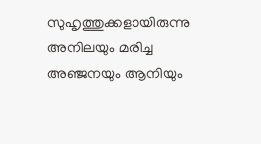സുഹൃത്തുക്കളായിരുന്നു അനിലയും മരിച്ച അഞ്ജനയും ആനിയും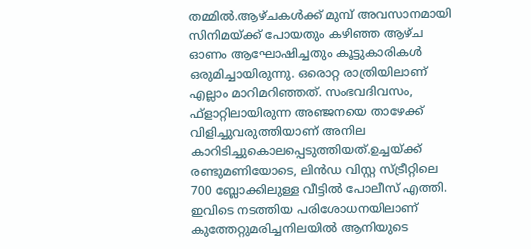തമ്മിൽ.ആഴ്ചകൾക്ക് മുമ്പ് അവസാനമായി സിനിമയ്ക്ക് പോയതും കഴിഞ്ഞ ആഴ്ച ഓണം ആഘോഷിച്ചതും കൂട്ടുകാരികൾ ഒരുമിച്ചായിരുന്നു. ഒരൊറ്റ രാത്രിയിലാണ് എല്ലാം മാറിമറിഞ്ഞത്. സംഭവദിവസം, ഫ്‌ളാറ്റിലായിരുന്ന അഞ്ജനയെ താഴേക്ക് വിളിച്ചുവരുത്തിയാണ് അനില കാറിടിച്ചുകൊലപ്പെടുത്തിയത്.ഉച്ചയ്ക്ക് രണ്ടുമണിയോടെ, ലിൻഡ വിസ്റ്റ സ്ട്രീറ്റിലെ 700 ബ്ലോക്കിലുള്ള വീട്ടിൽ പോലീസ് എത്തി. ഇവിടെ നടത്തിയ പരിശോധനയിലാണ് കുത്തേറ്റുമരിച്ചനിലയിൽ ആനിയുടെ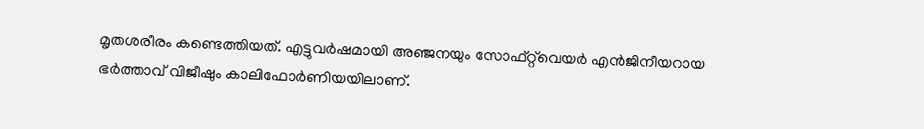മൃതശരീരം കണ്ടെത്തിയത്. എട്ടുവർഷമായി അഞ്ജനയും സോഫ്റ്റ്‌വെയർ എൻജിനീയറായ ഭർത്താവ് വിജീഷും കാലിഫോർണിയയിലാണ്.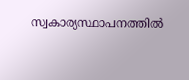സ്വകാര്യസ്ഥാപനത്തിൽ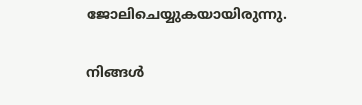ജോലിചെയ്യുകയായിരുന്നു.


നിങ്ങൾ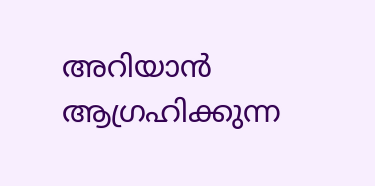അറിയാൻ ആഗ്രഹിക്കുന്ന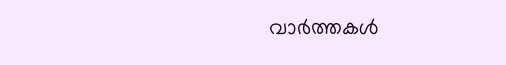വാർത്തകൾ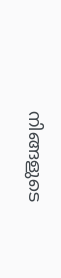നിങ്ങളുടെ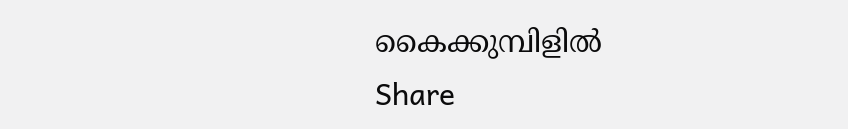കൈക്കുമ്പിളിൽ
Share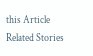this Article
Related Stories